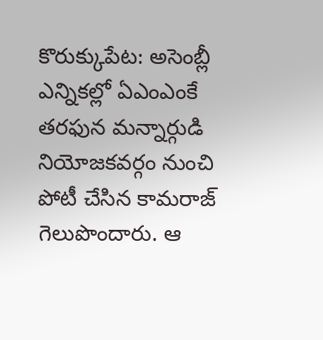కొరుక్కుపేట: అసెంబ్లీ ఎన్నికల్లో ఏఎంఎంకే తరఫున మన్నార్గుడి నియోజకవర్గం నుంచి పోటీ చేసిన కామరాజ్ గెలుపొందారు. ఆ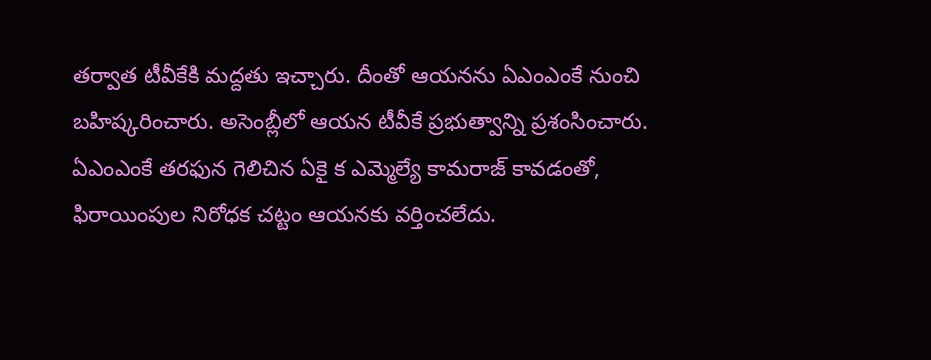తర్వాత టీవీకేకి మద్దతు ఇచ్చారు. దీంతో ఆయనను ఏఎంఎంకే నుంచి బహిష్కరించారు. అసెంబ్లీలో ఆయన టీవీకే ప్రభుత్వాన్ని ప్రశంసించారు. ఏఎంఎంకే తరఫున గెలిచిన ఏకై క ఎమ్మెల్యే కామరాజ్ కావడంతో, ఫిరాయింపుల నిరోధక చట్టం ఆయనకు వర్తించలేదు.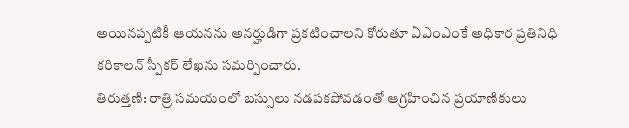అయినప్పటికీ ఆయనను అనర్హుడిగా ప్రకటించాలని కోరుతూ ఏఎంఎంకే అధికార ప్రతినిధి కరికాలన్ స్పీకర్ లేఖను సమర్పించారు.
తిరుత్తణి: రాత్రి సమయంలో బస్సులు నడపకపోవడంతో ఆగ్రహించిన ప్రయాణికులు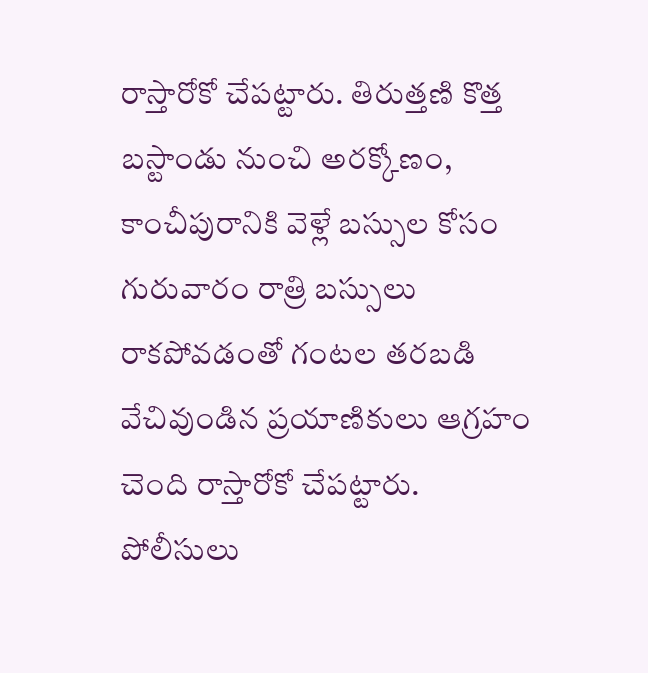రాస్తారోకో చేపట్టారు. తిరుత్తణి కొత్త బస్టాండు నుంచి అరక్కోణం, కాంచీపురానికి వెళ్లే బస్సుల కోసం గురువారం రాత్రి బస్సులు రాకపోవడంతో గంటల తరబడి వేచివుండిన ప్రయాణికులు ఆగ్రహం చెంది రాస్తారోకో చేపట్టారు. పోలీసులు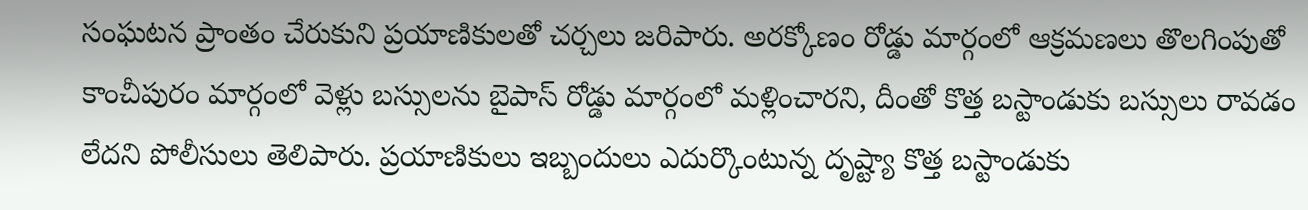సంఘటన ప్రాంతం చేరుకుని ప్రయాణికులతో చర్చలు జరిపారు. అరక్కోణం రోడ్డు మార్గంలో ఆక్రమణలు తొలగింపుతో కాంచీపురం మార్గంలో వెళ్లు బస్సులను బైపాస్ రోడ్డు మార్గంలో మళ్లించారని, దీంతో కొత్త బస్టాండుకు బస్సులు రావడం లేదని పోలీసులు తెలిపారు. ప్రయాణికులు ఇబ్బందులు ఎదుర్కొంటున్న దృష్ట్యా కొత్త బస్టాండుకు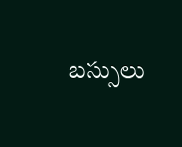బస్సులు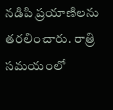నడిపి ప్రయాణిలను తరలించారు. రాత్రి సమయంలో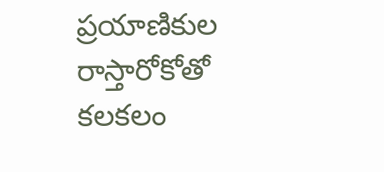ప్రయాణికుల రాస్తారోకోతో కలకలం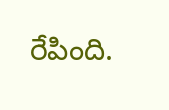రేపింది.